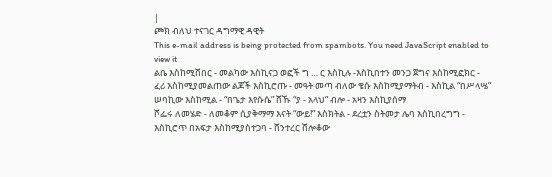|
ጮክ ብለህ ተናገር ዳግማዊ ዳዊት
This e-mail address is being protected from spambots. You need JavaScript enabled to view it
ልቤ እስከሚሸበር - መልካው እስኪናጋ ወፎች ግ … ር እስኪሉ -እስኪበተን መንጋ ጀግና እስከሚፎክር - ፈሪ እስከሚያመልጠው ልጆች እስኪሮጡ - መዓት መጣ ብለው ቄሱ እስከሚያማትብ - እስኪል “በሥላሤ” ሠባኪው እስከሚል - “በጌታ እየሱሴ” ሸኹ “ያ - አላህ” ብሎ - አዛን እስኪያሰማ
ሾፌሩ ለመሄድ - ለመቆም ሲያቅማማ እናት “ውይ!” እስክትል - ደረቷን ስትመታ ሌባ እስኪበረግግ - እስኪሮጥ በአፍታ እስከሚያስተጋባ - ሸንተረር ሸሎቆው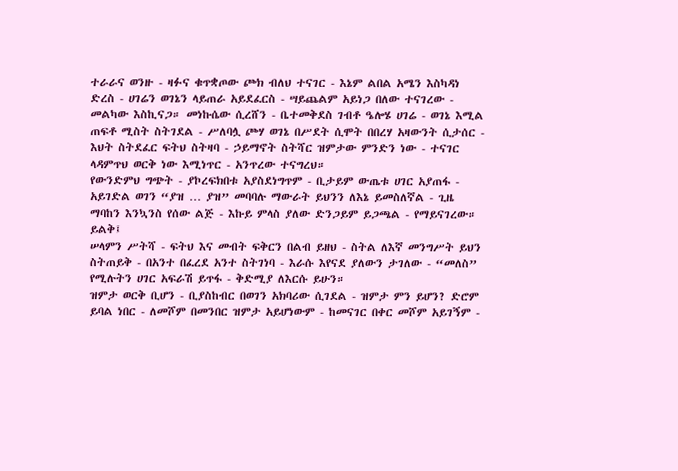ተራራና ወንዙ - ዛፉና ቁጥቋጦው ጮክ ብለህ ተናገር - እኔም ልበል አሜን እስካዳነ ድረስ - ሀገሬን ወገኔን ላይጠራ አይደፈርስ - ሣይጨልም አይነጋ በለው ተናገረው - መልካው እስኪናጋ። መነኩሴው ሲረሸን - ቤተመቅደስ ገብቶ ዔሎሄ ሀገሬ - ወገኔ እሚል ጠፍቶ ሚስት ስትገደል - ሥለባሏ ጮሃ ወገኔ በሥደት ሲሞት በበረሃ አዛውንት ሲታሰር - እህት ስትደፈር ፍትህ ስትዛባ - ኃይማኖት ስትሻር ዝምታው ምንድን ነው - ተናገር ላዳምጥህ ወርቅ ነው እሚነጥር - አንጥረው ተናግረህ።
የውንድምህ ግጭት - ያኮረፍክበቱ አያስደነግጥም - ቢታይም ውጤቱ ሀገር አያጠፋ - አይገድል ወገን “ያዝ … ያዝ” መባባሉ ማውራት ይህንን ለእኔ ይመስለኛል - ጊዜ ማባከን እንኳንስ የሰው ልጅ - እኩይ ምላስ ያለው ድንጋይም ይጋጫል - የማይናገረው። ይልቅ፤
ሠላምን ሥትሻ - ፍትህ እና መብት ፍቅርን በልብ ይዘህ - ስትል ለእኛ መንግሥት ይህን ስትጠይቅ - በአንተ በፈረደ አንተ ስትገነባ - እራሱ እየናደ ያለውን ታገለው - “መለስ” የሚሉትን ሀገር አፍራሽ ይጥፋ - ቅድሚያ ለእርሱ ይሁን።
ዝምታ ወርቅ ቢሆን - ቢያስከብር በወገን አክባሪው ሲገደል - ዝምታ ምን ይሆን? ድሮም ይባል ነበር - ለመሾም በመንበር ዝምታ አይሆነውም - ከመናገር በቀር መሾም አይገኝም -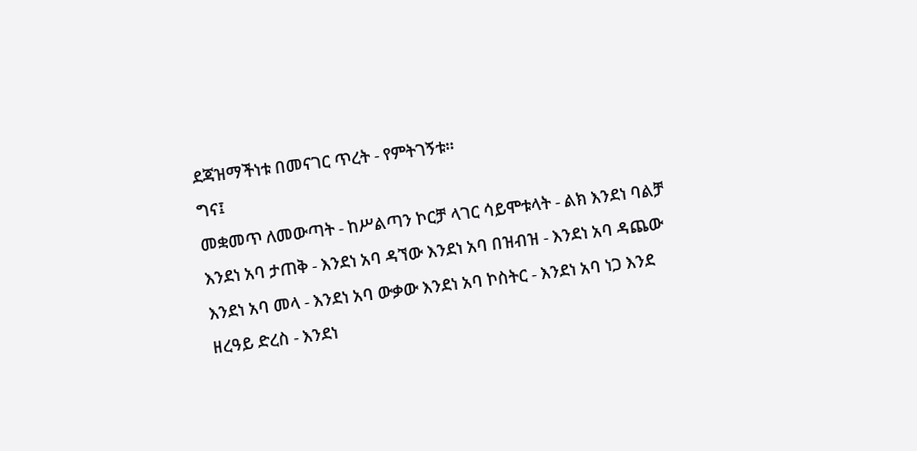ደጃዝማችነቱ በመናገር ጥረት - የምትገኝቱ።
ግና፤
መቋመጥ ለመውጣት - ከሥልጣን ኮርቻ ላገር ሳይሞቱላት - ልክ እንደነ ባልቻ እንደነ አባ ታጠቅ - እንደነ አባ ዳኘው እንደነ አባ በዝብዝ - እንደነ አባ ዳጨው እንደነ አባ መላ - እንደነ አባ ውቃው እንደነ አባ ኮስትር - እንደነ አባ ነጋ እንደ ዘረዓይ ድረስ - እንደነ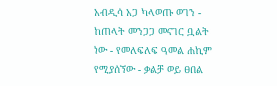አብዲሳ አጋ ካላወጡ ወገን - ከጠላት መንጋጋ መናገር ቧልት ነው - የመለፍለፍ ዓመል ሐኪም የሚያሰኘው - ቃልቻ ወይ ፀበል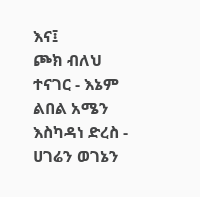እና፤
ጮክ ብለህ ተናገር - እኔም ልበል አሜን እስካዳነ ድረስ - ሀገሬን ወገኔን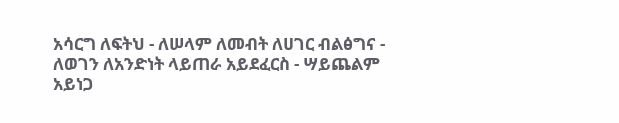አሳርግ ለፍትህ - ለሠላም ለመብት ለሀገር ብልፅግና - ለወገን ለአንድነት ላይጠራ አይደፈርስ - ሣይጨልም አይነጋ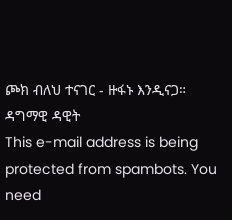ጮክ ብለህ ተናገር - ዙፋኑ እንዲናጋ።
ዳግማዊ ዳዊት
This e-mail address is being protected from spambots. You need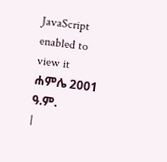JavaScript enabled to view it
ሐምሌ 2001 ዓ.ም.
|